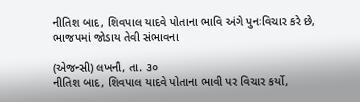નીતિશ બાદ, શિવપાલ યાદવે પોતાના ભાવિ અંગે પુનઃવિચાર કરે છે, ભાજપમાં જોડાય તેવી સંભાવના

(એજન્સી) લખનૌ, તા. ૩૦
નીતિશ બાદ, શિવપાલ યાદવે પોતાના ભાવી પર વિચાર કર્યો,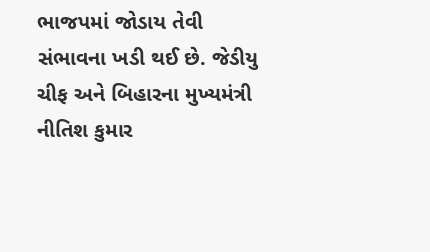ભાજપમાં જોડાય તેવી સંભાવના ખડી થઈ છે. જેડીયુ ચીફ અને બિહારના મુખ્યમંત્રી નીતિશ કુમાર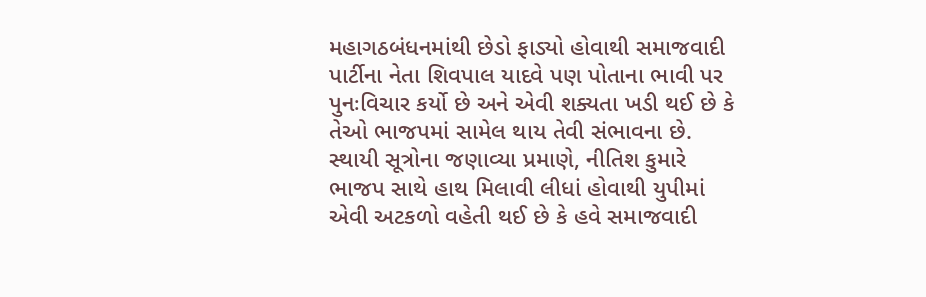મહાગઠબંધનમાંથી છેડો ફાડ્યો હોવાથી સમાજવાદી પાર્ટીના નેતા શિવપાલ યાદવે પણ પોતાના ભાવી પર પુનઃવિચાર કર્યો છે અને એવી શક્યતા ખડી થઈ છે કે તેઓ ભાજપમાં સામેલ થાય તેવી સંભાવના છે. સ્થાયી સૂત્રોના જણાવ્યા પ્રમાણે, નીતિશ કુમારે ભાજપ સાથે હાથ મિલાવી લીધાં હોવાથી યુપીમાં એવી અટકળો વહેતી થઈ છે કે હવે સમાજવાદી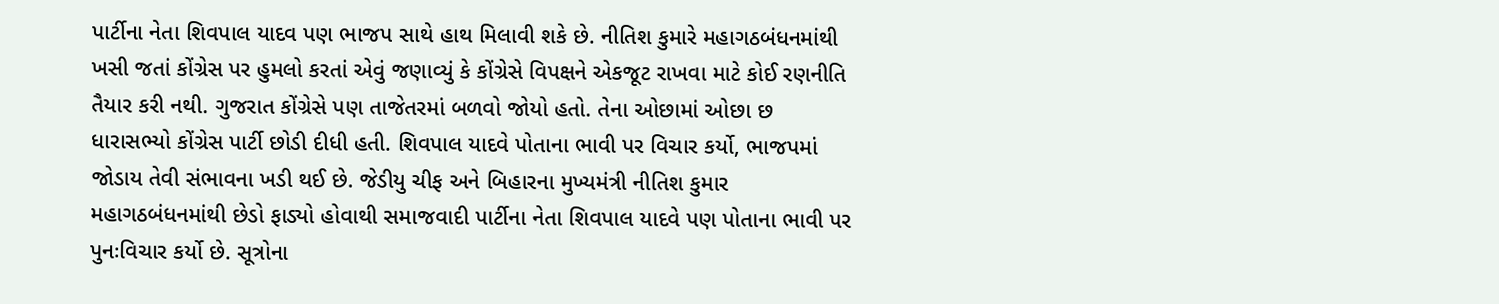પાર્ટીના નેતા શિવપાલ યાદવ પણ ભાજપ સાથે હાથ મિલાવી શકે છે. નીતિશ કુમારે મહાગઠબંધનમાંથી ખસી જતાં કોંગ્રેસ પર હુમલો કરતાં એવું જણાવ્યું કે કોંગ્રેસે વિપક્ષને એકજૂટ રાખવા માટે કોઈ રણનીતિ તૈયાર કરી નથી. ગુજરાત કોંગ્રેસે પણ તાજેતરમાં બળવો જોયો હતો. તેના ઓછામાં ઓછા છ ધારાસભ્યો કોંગ્રેસ પાર્ટી છોડી દીધી હતી. શિવપાલ યાદવે પોતાના ભાવી પર વિચાર કર્યો, ભાજપમાં જોડાય તેવી સંભાવના ખડી થઈ છે. જેડીયુ ચીફ અને બિહારના મુખ્યમંત્રી નીતિશ કુમાર મહાગઠબંધનમાંથી છેડો ફાડ્યો હોવાથી સમાજવાદી પાર્ટીના નેતા શિવપાલ યાદવે પણ પોતાના ભાવી પર પુનઃવિચાર કર્યો છે. સૂત્રોના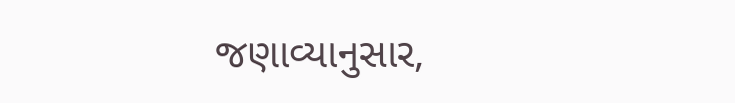જણાવ્યાનુસાર,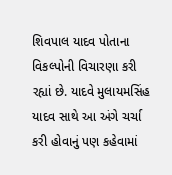શિવપાલ યાદવ પોતાના વિકલ્પોની વિચારણા કરી રહ્યાં છે. યાદવે મુલાયમસિંહ યાદવ સાથે આ અંગે ચર્ચા કરી હોવાનું પણ કહેવામાં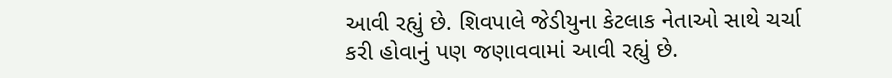આવી રહ્યું છે. શિવપાલે જેડીયુના કેટલાક નેતાઓ સાથે ચર્ચા કરી હોવાનું પણ જણાવવામાં આવી રહ્યું છે.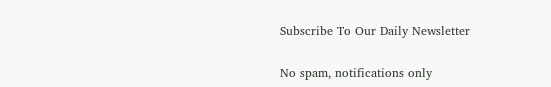Subscribe To Our Daily Newsletter

No spam, notifications only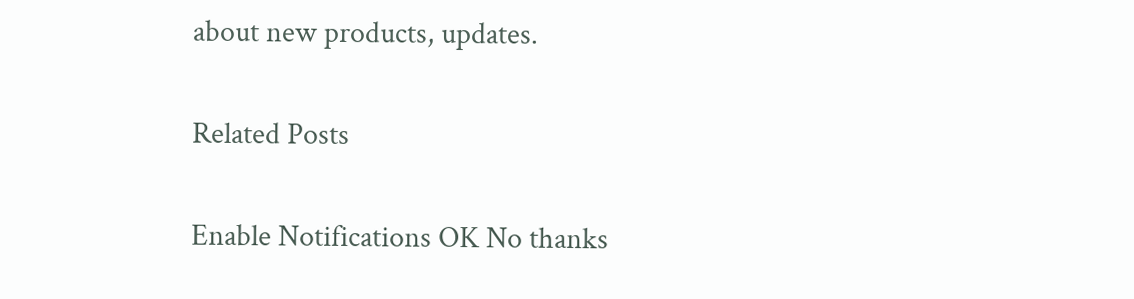about new products, updates.

Related Posts

Enable Notifications OK No thanks